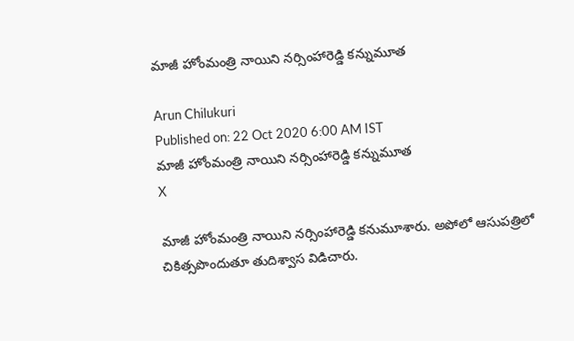మాజీ హోంమంత్రి నాయిని నర్సింహారెడ్డి కన్నుమూత

Arun Chilukuri
Published on: 22 Oct 2020 6:00 AM IST
మాజీ హోంమంత్రి నాయిని నర్సింహారెడ్డి కన్నుమూత
X

మాజీ హోంమంత్రి నాయిని నర్సింహారెడ్డి కనుమూశారు. అపోలో ఆసుపత్రిలో చికిత్సపొందుతూ తుదిశ్వాస విడిచారు.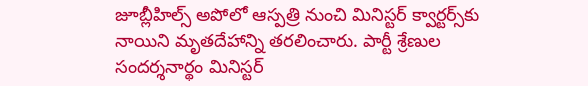జూబ్లీహిల్స్‌ అపోలో ఆస్పత్రి నుంచి మినిస్టర్‌ క్వార్టర్స్‌కు నాయిని మృతదేహాన్ని తరలించారు. పార్టీ శ్రేణుల సందర్శనార్థం మినిస్టర్‌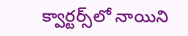క్వార్టర్స్‌లో నాయిని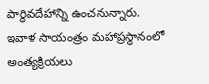పార్థివదేహాన్ని ఉంచనున్నారు. ఇవాళ సాయంత్రం మహాప్రస్థానంలో అంత్యక్రియలు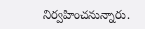నిర్వహించనున్నారు.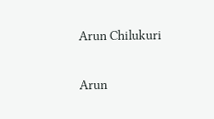Arun Chilukuri

Arun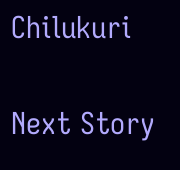Chilukuri

Next Story